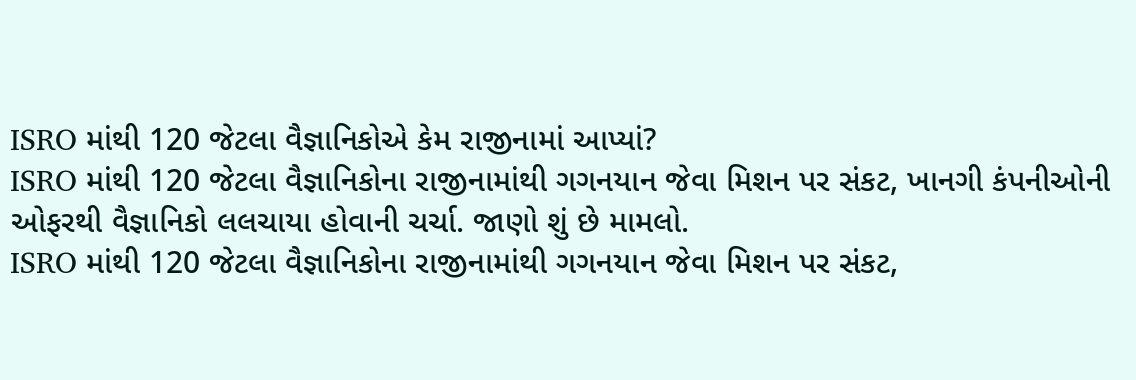ISRO માંથી 120 જેટલા વૈજ્ઞાનિકોએ કેમ રાજીનામાં આપ્યાં?
ISRO માંથી 120 જેટલા વૈજ્ઞાનિકોના રાજીનામાંથી ગગનયાન જેવા મિશન પર સંકટ, ખાનગી કંપનીઓની ઓફરથી વૈજ્ઞાનિકો લલચાયા હોવાની ચર્ચા. જાણો શું છે મામલો.
ISRO માંથી 120 જેટલા વૈજ્ઞાનિકોના રાજીનામાંથી ગગનયાન જેવા મિશન પર સંકટ,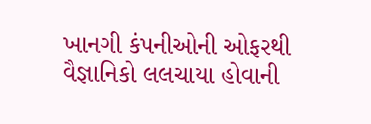ખાનગી કંપનીઓની ઓફરથી વૈજ્ઞાનિકો લલચાયા હોવાની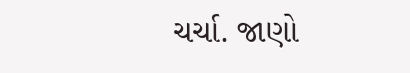ચર્ચા. જાણો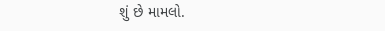શું છે મામલો.